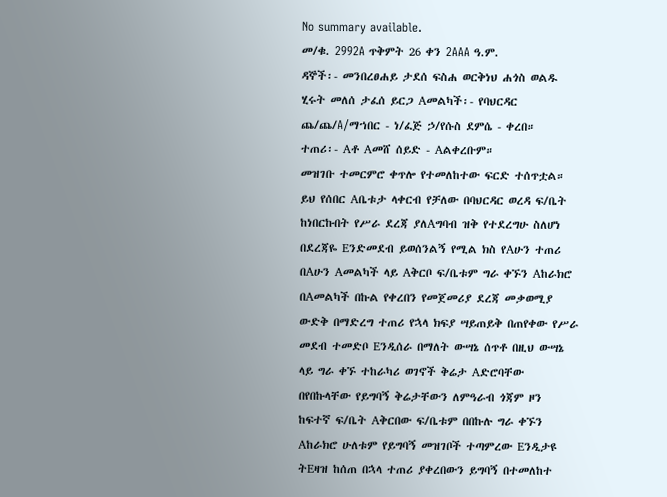No summary available.
መ/ቁ. 2992A ጥቅምት 26 ቀን 2AAA ዓ.ም.
ዳኞች፡- መንበረፀሐይ ታደሰ ፍስሐ ወርቅነህ ሐጎስ ወልዱ ሂሩት መለሰ ታፈሰ ይርጋ Aመልካች፡- የባህርዳር ጨ/ጨ/A/ማኀበር - ነ/ፈጅ ኃ/የሱስ ደምሴ - ቀረበ።
ተጠሪ፡- Aቶ Aመሸ ሰይድ - Aልቀረቡም።
መዝገቡ ተመርምሮ ቀጥሎ የተመለከተው ፍርድ ተሰጥቷል።
ይህ የሰበር Aቤቱታ ላቀርብ የቻለው በባህርዳር ወረዳ ፍ/ቤት ከነበርኩበት የሥራ ደረጃ ያለAግባብ ዝቅ የተደረግሁ ስለሆነ በደረጃዬ Eንድመደብ ይወሰንልኝ የሚል ክስ የAሁን ተጠሪ በAሁን Aመልካች ላይ Aቅርቦ ፍ/ቤቱም ግራ ቀኙን Aከራክሮ በAመልካች በኩል የቀረበን የመጀመሪያ ደረጃ መቃወሚያ ውድቅ በማድረግ ተጠሪ የኋላ ክፍያ ሣይጠይቅ በጠየቀው የሥራ መደብ ተመድቦ Eንዲሰራ በማለት ውሣኔ ሰጥቶ በዚህ ውሣኔ ላይ ግራ ቀኙ ተከራካሪ ወገኖች ቅሬታ Aድሮባቸው በየበኩላቸው የይግባኝ ቅሬታቸውን ለምዓራብ ጎጃም ዞን ከፍተኛ ፍ/ቤት Aቅርበው ፍ/ቤቱም በበኩሉ ግራ ቀኙን Aከራክሮ ሁለቱም የይግባኝ መዝገቦች ተጣምረው Eንዲታዩ ትEዛዝ ከሰጠ በኋላ ተጠሪ ያቀረበውን ይግባኝ በተመለከተ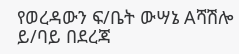የወረዳውን ፍ/ቤት ውሣኔ Aሻሽሎ ይ/ባይ በደረጃ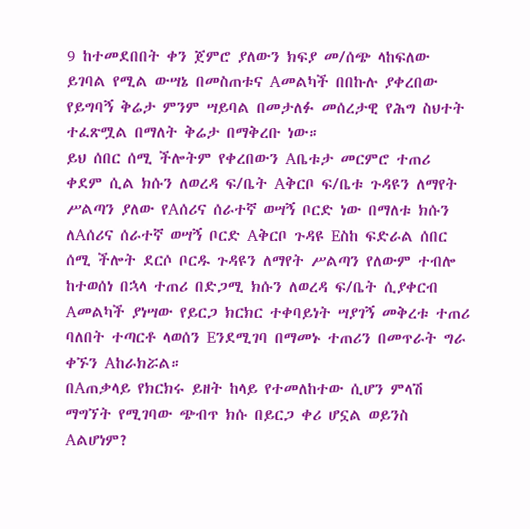9 ከተመደበበት ቀን ጀምሮ ያለውን ክፍያ መ/ሰጭ ላከፍለው ይገባል የሚል ውሣኔ በመስጠቱና Aመልካች በበኩሉ ያቀረበው የይግባኝ ቅሬታ ምንም ሣይባል በመታለፉ መሰረታዊ የሕግ ስህተት ተፈጽሟል በማለት ቅሬታ በማቅረቡ ነው።
ይህ ሰበር ሰሚ ችሎትም የቀረበውን Aቤቱታ መርምሮ ተጠሪ ቀደም ሲል ክሱን ለወረዳ ፍ/ቤት Aቅርቦ ፍ/ቤቱ ጉዳዩን ለማየት ሥልጣን ያለው የAሰሪና ሰራተኛ ወሣኝ ቦርድ ነው በማለቱ ክሱን ለAሰሪና ሰራተኛ ወሣኝ ቦርድ Aቅርቦ ጉዳዩ Eስከ ፍድራል ሰበር ሰሚ ችሎት ደርሶ ቦርዱ ጉዳዩን ለማየት ሥልጣን የለውም ተብሎ ከተወሰነ በኋላ ተጠሪ በድጋሚ ክሱን ለወረዳ ፍ/ቤት ሲያቀርብ Aመልካች ያነሣው የይርጋ ክርክር ተቀባይነት ሣያገኝ መቅረቱ ተጠሪ ባለበት ተጣርቶ ላወሰን Eንደሚገባ በማመኑ ተጠሪን በመጥራት ግራ ቀኙን Aከራክሯል።
በAጠቃላይ የክርክሩ ይዘት ከላይ የተመለከተው ሲሆን ምላሽ ማግኘት የሚገባው ጭብጥ ክሱ በይርጋ ቀሪ ሆኗል ወይንስ Aልሆነም?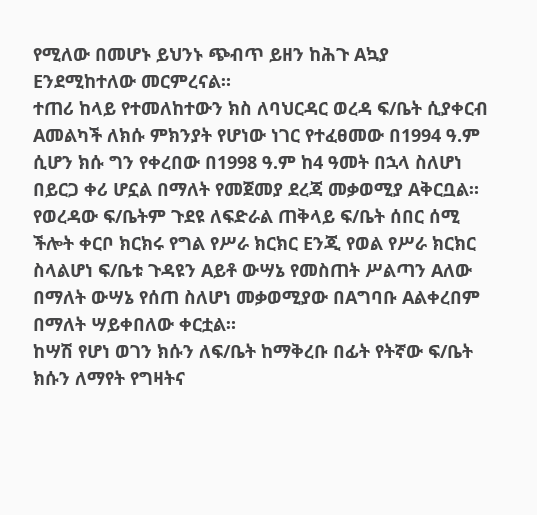የሚለው በመሆኑ ይህንኑ ጭብጥ ይዘን ከሕጉ Aኳያ Eንደሚከተለው መርምረናል።
ተጠሪ ከላይ የተመለከተውን ክስ ለባህርዳር ወረዳ ፍ/ቤት ሲያቀርብ Aመልካች ለክሱ ምክንያት የሆነው ነገር የተፈፀመው በ1994 ዓ.ም ሲሆን ክሱ ግን የቀረበው በ1998 ዓ.ም ከ4 ዓመት በኋላ ስለሆነ በይርጋ ቀሪ ሆኗል በማለት የመጀመያ ደረጃ መቃወሚያ Aቅርቧል። የወረዳው ፍ/ቤትም ጉደዩ ለፍድራል ጠቅላይ ፍ/ቤት ሰበር ሰሚ ችሎት ቀርቦ ክርክሩ የግል የሥራ ክርክር Eንጂ የወል የሥራ ክርክር ስላልሆነ ፍ/ቤቱ ጉዳዩን Aይቶ ውሣኔ የመስጠት ሥልጣን Aለው በማለት ውሣኔ የሰጠ ስለሆነ መቃወሚያው በAግባቡ Aልቀረበም በማለት ሣይቀበለው ቀርቷል።
ከሣሽ የሆነ ወገን ክሱን ለፍ/ቤት ከማቅረቡ በፊት የትኛው ፍ/ቤት ክሱን ለማየት የግዛትና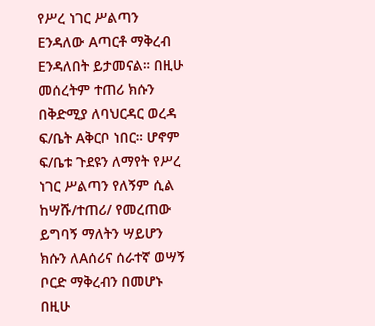የሥረ ነገር ሥልጣን Eንዳለው Aጣርቶ ማቅረብ Eንዳለበት ይታመናል። በዚሁ መሰረትም ተጠሪ ክሱን በቅድሚያ ለባህርዳር ወረዳ ፍ/ቤት Aቅርቦ ነበር። ሆኖም ፍ/ቤቱ ጉደዩን ለማየት የሥረ ነገር ሥልጣን የለኝም ሲል ከሣሹ/ተጠሪ/ የመረጠው ይግባኝ ማለትን ሣይሆን ክሱን ለAሰሪና ሰራተኛ ወሣኝ ቦርድ ማቅረብን በመሆኑ በዚሁ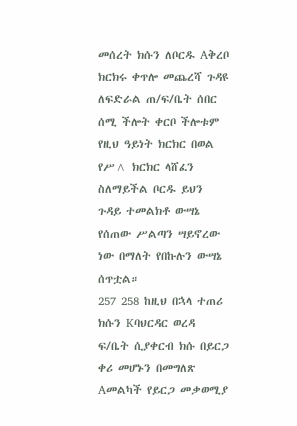መሰረት ክሱን ለቦርዱ Aቅረቦ ክርክሩ ቀጥሎ መጨረሻ ጉዳዩ ለፍድራል ጠ/ፍ/ቤት ሰበር ሰሚ ችሎት ቀርቦ ችሎቱም የዚህ ዓይነት ክርክር በወል የሥ^ ክርክር ላሸፈን ስለማይችል ቦርዱ ይህን ጉዳይ ተመልክቶ ውሣኔ የሰጠው ሥልጣን ሣይኖረው ነው በማለት የበኩሉን ውሣኔ ሰጥቷል።
257 258 ከዚህ በኋላ ተጠሪ ክሱን Kባህርዳር ወረዳ ፍ/ቤት ሲያቀርብ ክሱ በይርጋ ቀሪ መሆኑን በመግለጽ Aመልካች የይርጋ መቃወሚያ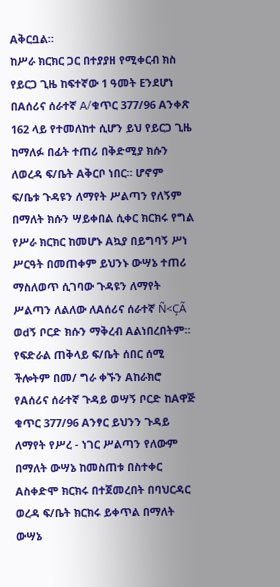Aቅርቧል።
ከሥራ ክርክር ጋር በተያያዘ የሚቀርብ ክስ የይርጋ ጊዜ ከፍተኛው 1 ዓመት Eንደሆነ በAሰሪና ሰራተኛ A/ቁጥር 377/96 Aንቀጽ 162 ላይ የተመለከተ ሲሆን ይህ የይርጋ ጊዜ ከማለፉ በፊት ተጠሪ በቅድሚያ ክሱን ለወረዳ ፍ/ቤት Aቅርቦ ነበር። ሆኖም ፍ/ቤቱ ጉዳዩን ለማየት ሥልጣን የለኝም በማለት ክሱን ሣይቀበል ሲቀር ክርክሩ የግል የሥራ ክርክር ከመሆኑ Aኳያ በይግባኝ ሥነ ሥርዓት በመጠቀም ይህንኑ ውሣኔ ተጠሪ ማስለወጥ ሲገባው ጉዳዩን ለማየት ሥልጣን ለልለው ለAሰሪና ሰራተኛ Ñ<ÇÃ ወdኝ ቦርድ ክሱን ማቅረብ Aልነበረበትም።
የፍድራል ጠቅላይ ፍ/ቤት ሰበር ሰሚ ችሎትም በመ/ ግራ ቀኙን Aከራክሮ የAሰሪና ሰራተኛ ጉዳይ ወሣኝ ቦርድ ከAዋጅ ቁጥር 377/96 Aንፃር ይህንን ጉዳይ ለማየት የሥረ - ነገር ሥልጣን የለውም በማለት ውሣኔ ከመስጠቱ በስተቀር Aስቀድሞ ክርክሩ በተጀመረበት በባህርዳር ወረዳ ፍ/ቤት ክርክሩ ይቀጥል በማለት ውሣኔ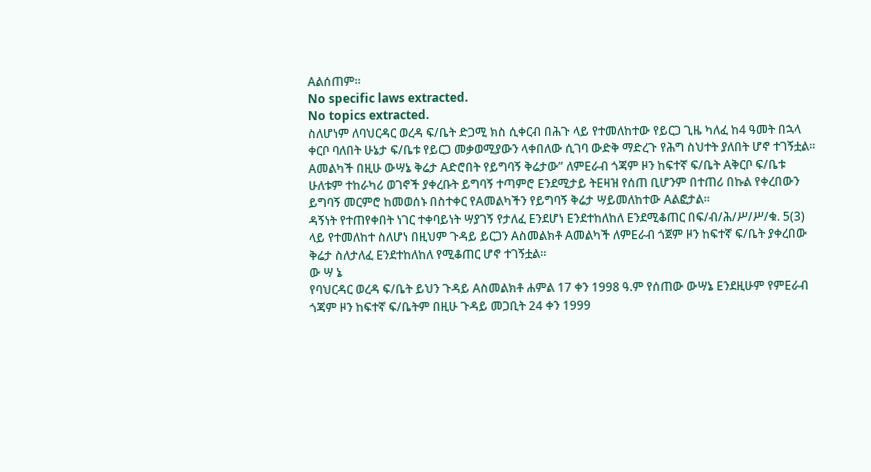Aልሰጠም።
No specific laws extracted.
No topics extracted.
ስለሆነም ለባህርዳር ወረዳ ፍ/ቤት ድጋሚ ክስ ሲቀርብ በሕጉ ላይ የተመለከተው የይርጋ ጊዜ ካለፈ ከ4 ዓመት በኋላ ቀርቦ ባለበት ሁኔታ ፍ/ቤቱ የይርጋ መቃወሚያውን ላቀበለው ሲገባ ውድቅ ማድረጉ የሕግ ስህተት ያለበት ሆኖ ተገኝቷል።
Aመልካች በዚሁ ውሣኔ ቅሬታ Aድሮበት የይግባኝ ቅሬታው” ለምEራብ ጎጃም ዞን ከፍተኛ ፍ/ቤት Aቅርቦ ፍ/ቤቱ ሁለቱም ተከራካሪ ወገኖች ያቀረቡት ይግባኝ ተጣምሮ Eንደሚታይ ትEዛዝ የሰጠ ቢሆንም በተጠሪ በኩል የቀረበውን ይግባኝ መርምሮ ከመወሰኑ በስተቀር የAመልካችን የይግባኝ ቅሬታ ሣይመለከተው Aልፎታል።
ዳኝነት የተጠየቀበት ነገር ተቀባይነት ሣያገኝ የታለፈ Eንደሆነ Eንደተከለከለ Eንደሚቆጠር በፍ/ብ/ሕ/ሥ/ሥ/ቁ. 5(3) ላይ የተመለከተ ስለሆነ በዚህም ጉዳይ ይርጋን Aስመልክቶ Aመልካች ለምEራብ ጎጀም ዞን ከፍተኛ ፍ/ቤት ያቀረበው ቅሬታ ስለታለፈ Eንደተከለከለ የሚቆጠር ሆኖ ተገኝቷል።
ው ሣ ኔ
የባህርዳር ወረዳ ፍ/ቤት ይህን ጉዳይ Aስመልክቶ ሐምል 17 ቀን 1998 ዓ.ም የሰጠው ውሣኔ Eንደዚሁም የምEራብ ጎጃም ዞን ከፍተኛ ፍ/ቤትም በዚሁ ጉዳይ መጋቢት 24 ቀን 1999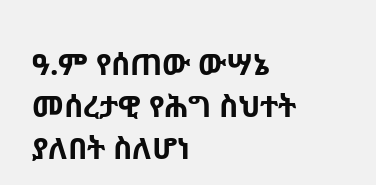ዓ.ም የሰጠው ውሣኔ መሰረታዊ የሕግ ስህተት ያለበት ስለሆነ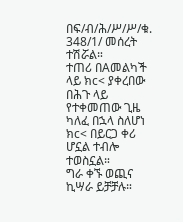በፍ/ብ/ሕ/ሥ/ሥ/ቁ. 348/1/ መሰረት ተሽሯል።
ተጠሪ በAመልካች ላይ ክc< ያቀረበው በሕጉ ላይ የተቀመጠው ጊዜ ካለፈ በኋላ ስለሆነ ክc< በይርጋ ቀሪ ሆኗል ተብሎ ተወስኗል።
ግራ ቀኙ ወጪና ኪሣራ ይቻቻሉ።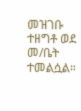መዝገቡ ተዘግቶ ወደ መ/ቤት ተመልሷል።